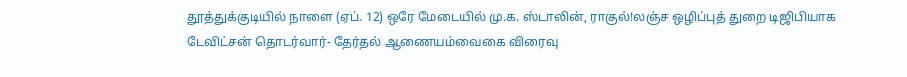தூத்துக்குடியில் நாளை (ஏப். 12) ஒரே மேடையில் மு.க. ஸ்டாலின், ராகுல்!லஞ்ச ஒழிப்புத் துறை டிஜிபியாக டேவிட்சன் தொடர்வார்- தேர்தல் ஆணையம்வைகை விரைவு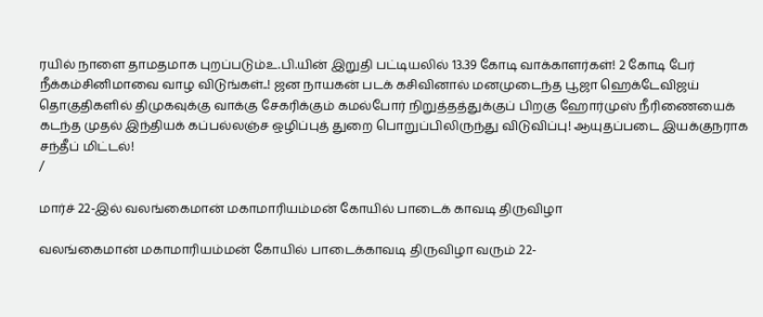ரயில் நாளை தாமதமாக புறப்படும்உ.பி.யின் இறுதி பட்டியலில் 13.39 கோடி வாக்காளர்கள்! 2 கோடி பேர் நீக்கம்சினிமாவை வாழ விடுங்கள்..! ஜன நாயகன் படக் கசிவினால் மனமுடைந்த பூஜா ஹெக்டேவிஜய் தொகுதிகளில் திமுகவுக்கு வாக்கு சேகரிக்கும் கமல்போர் நிறுத்தத்துக்குப் பிறகு ஹோர்முஸ் நீரிணையைக் கடந்த முதல் இந்தியக் கப்பல்லஞ்ச ஒழிப்புத் துறை பொறுப்பிலிருந்து விடுவிப்பு! ஆயுதப்படை இயக்குநராக சந்தீப் மிட்டல்!
/

மார்ச் 22-இல் வலங்கைமான் மகாமாரியம்மன் கோயில் பாடைக் காவடி திருவிழா

வலங்கைமான் மகாமாரியம்மன் கோயில் பாடைக்காவடி திருவிழா வரும் 22-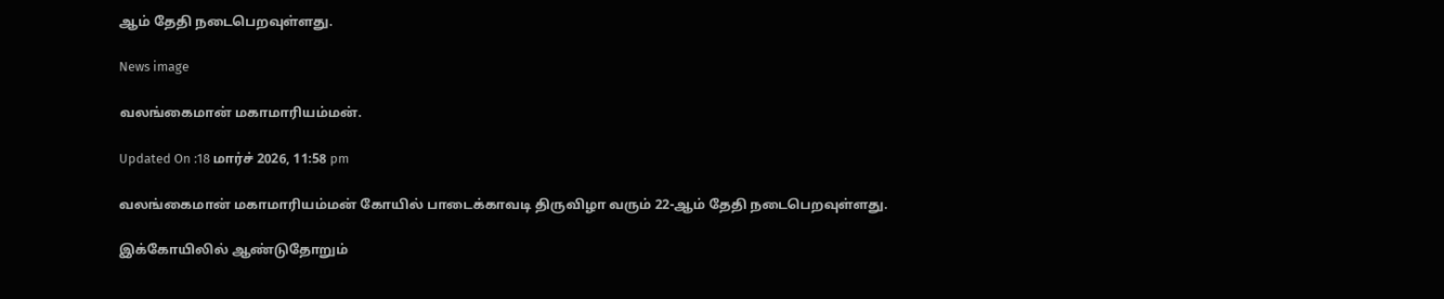ஆம் தேதி நடைபெறவுள்ளது.

News image

வலங்கைமான் மகாமாரியம்மன்.

Updated On :18 மார்ச் 2026, 11:58 pm

வலங்கைமான் மகாமாரியம்மன் கோயில் பாடைக்காவடி திருவிழா வரும் 22-ஆம் தேதி நடைபெறவுள்ளது.

இக்கோயிலில் ஆண்டுதோறும்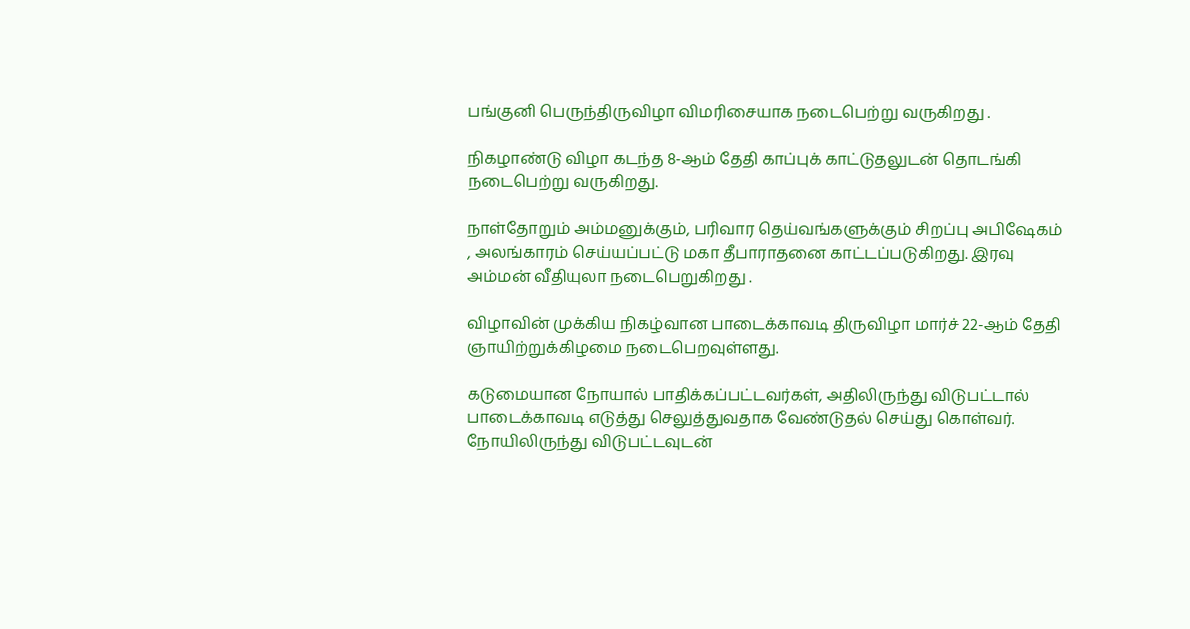பங்குனி பெருந்திருவிழா விமரிசையாக நடைபெற்று வருகிறது .

நிகழாண்டு விழா கடந்த 8-ஆம் தேதி காப்புக் காட்டுதலுடன் தொடங்கி நடைபெற்று வருகிறது.

நாள்தோறும் அம்மனுக்கும், பரிவார தெய்வங்களுக்கும் சிறப்பு அபிஷேகம் , அலங்காரம் செய்யப்பட்டு மகா தீபாராதனை காட்டப்படுகிறது. இரவு அம்மன் வீதியுலா நடைபெறுகிறது .

விழாவின் முக்கிய நிகழ்வான பாடைக்காவடி திருவிழா மார்ச் 22-ஆம் தேதி ஞாயிற்றுக்கிழமை நடைபெறவுள்ளது.

கடுமையான நோயால் பாதிக்கப்பட்டவர்கள், அதிலிருந்து விடுபட்டால் பாடைக்காவடி எடுத்து செலுத்துவதாக வேண்டுதல் செய்து கொள்வர். நோயிலிருந்து விடுபட்டவுடன்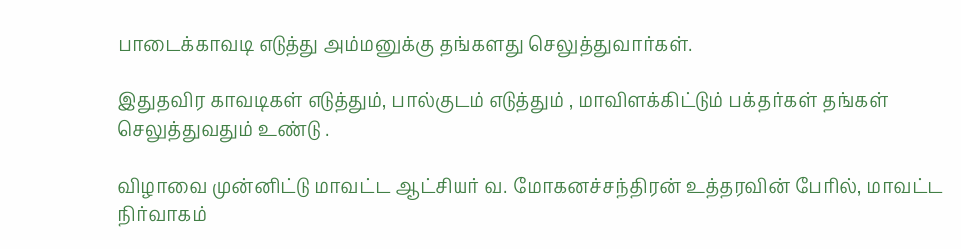பாடைக்காவடி எடுத்து அம்மனுக்கு தங்களது செலுத்துவார்கள்.

இதுதவிர காவடிகள் எடுத்தும், பால்குடம் எடுத்தும் , மாவிளக்கிட்டும் பக்தர்கள் தங்கள் செலுத்துவதும் உண்டு .

விழாவை முன்னிட்டு மாவட்ட ஆட்சியர் வ. மோகனச்சந்திரன் உத்தரவின் பேரில், மாவட்ட நிர்வாகம்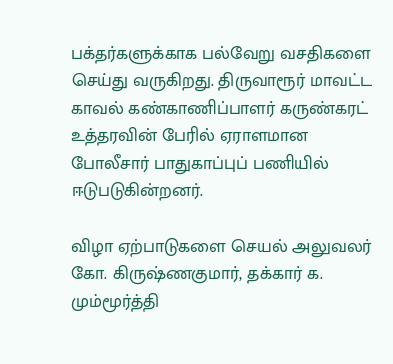பக்தர்களுக்காக பல்வேறு வசதிகளை செய்து வருகிறது. திருவாரூர் மாவட்ட காவல் கண்காணிப்பாளர் கருண்கரட் உத்தரவின் பேரில் ஏராளமான போலீசார் பாதுகாப்புப் பணியில் ஈடுபடுகின்றனர்.

விழா ஏற்பாடுகளை செயல் அலுவலர் கோ. கிருஷ்ணகுமார், தக்கார் க. மும்மூர்த்தி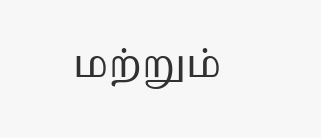மற்றும்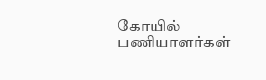கோயில் பணியாளர்கள்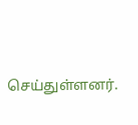செய்துள்ளனர்.